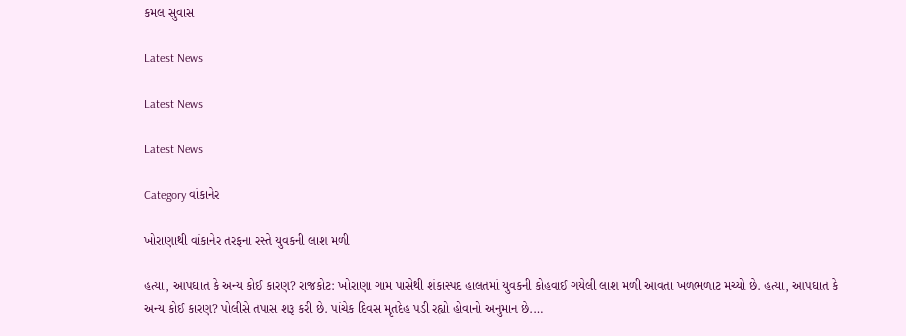કમલ સુવાસ

Latest News

Latest News

Latest News

Category વાંકાનેર

ખોરાણાથી વાંકાનેર તરફના રસ્તે યુવકની લાશ મળી

હત્યા, આપઘાત કે અન્ય કોઈ કારણ? રાજકોટ: ખોરાણા ગામ પાસેથી શંકાસ્પદ હાલતમાં યુવકની કોહવાઈ ગયેલી લાશ મળી આવતા ખળભળાટ મચ્યો છે. હત્યા, આપઘાત કે અન્ય કોઈ કારણ? પોલીસે તપાસ શરૂ કરી છે. પાંચેક દિવસ મૃતદેહ પડી રહ્યો હોવાનો અનુમાન છે.…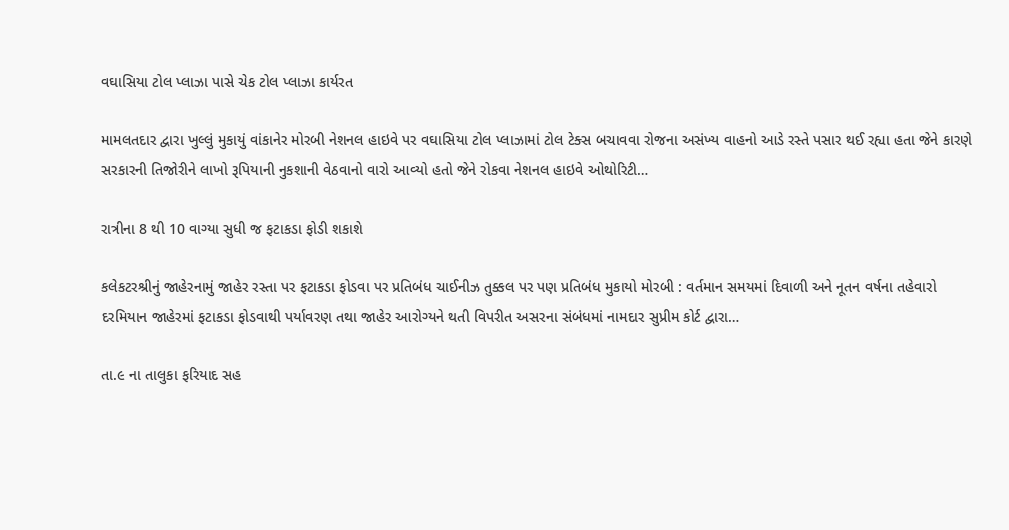વઘાસિયા ટોલ પ્લાઝા પાસે ચેક ટોલ પ્લાઝા કાર્યરત

મામલતદાર દ્વારા ખુલ્લું મુકાયું વાંકાનેર મોરબી નેશનલ હાઇવે પર વઘાસિયા ટોલ પ્લાઝામાં ટોલ ટેક્સ બચાવવા રોજના અસંખ્ય વાહનો આડે રસ્તે પસાર થઈ રહ્યા હતા જેને કારણે સરકારની તિજોરીને લાખો રૂપિયાની નુકશાની વેઠવાનો વારો આવ્યો હતો જેને રોકવા નેશનલ હાઇવે ઓથોરિટી…

રાત્રીના 8 થી 10 વાગ્યા સુધી જ ફટાકડા ફોડી શકાશે

કલેકટરશ્રીનું જાહેરનામું જાહેર રસ્તા પર ફટાકડા ફોડવા પર પ્રતિબંધ ચાઈનીઝ તુક્કલ પર પણ પ્રતિબંધ મુકાયો મોરબી : વર્તમાન સમયમાં દિવાળી અને નૂતન વર્ષના તહેવારો દરમિયાન જાહેરમાં ફટાકડા ફોડવાથી પર્યાવરણ તથા જાહેર આરોગ્યને થતી વિપરીત અસરના સંબંધમાં નામદાર સુપ્રીમ કોર્ટ દ્વારા…

તા.૯ ના તાલુકા ફરિયાદ સહ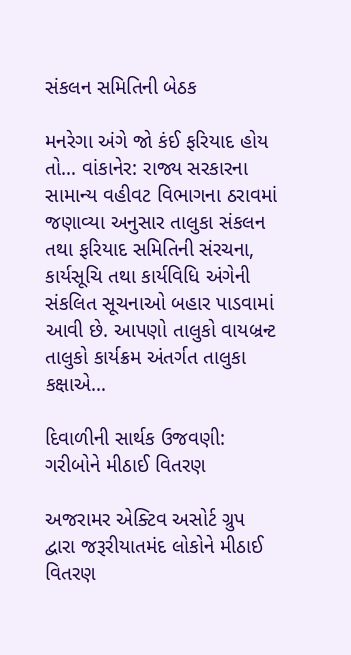સંકલન સમિતિની બેઠક

મનરેગા અંગે જો કંઈ ફરિયાદ હોય તો… વાંકાનેર: રાજ્ય સરકારના સામાન્ય વહીવટ વિભાગના ઠરાવમાં જણાવ્યા અનુસાર તાલુકા સંકલન તથા ફરિયાદ સમિતિની સંરચના, કાર્યસૂચિ તથા કાર્યવિધિ અંગેની સંકલિત સૂચનાઓ બહાર પાડવામાં આવી છે. આપણો તાલુકો વાયબ્રન્ટ તાલુકો કાર્યક્રમ અંતર્ગત તાલુકા કક્ષાએ…

દિવાળીની સાર્થક ઉજવણી: ગરીબોને મીઠાઈ વિતરણ

અજરામર એક્ટિવ અસોર્ટ ગ્રુપ દ્વારા જરૂરીયાતમંદ લોકોને મીઠાઈ વિતરણ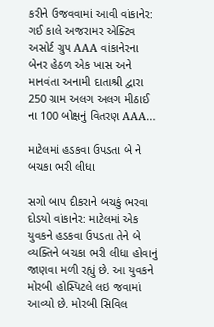કરીને ઉજવવામાં આવી વાંકાનેર: ગઈ કાલે અજરામર એક્ટિવ અસોર્ટ ગ્રુપ AAA વાંકાનેરના બેનર હેઠળ એક ખાસ અને માનવંતા અનામી દાતાશ્રી દ્વારા 250 ગ્રામ અલગ અલગ મીઠાઈ ના 100 બોક્ષનું વિતરણ AAA…

માટેલમાં હડકવા ઉપડતા બે ને બચકા ભરી લીધા

સગો બાપ દીકરાને બચકું ભરવા દોડયો વાંકાનેર: માટેલમાં એક યુવકને હડકવા ઉપડતા તેને બે વ્યક્તિને બચકા ભરી લીધા હોવાનું જાણવા મળી રહ્યું છે. આ યુવકને મોરબી હોસ્પિટલે લઇ જવામાં આવ્યો છે. મોરબી સિવિલ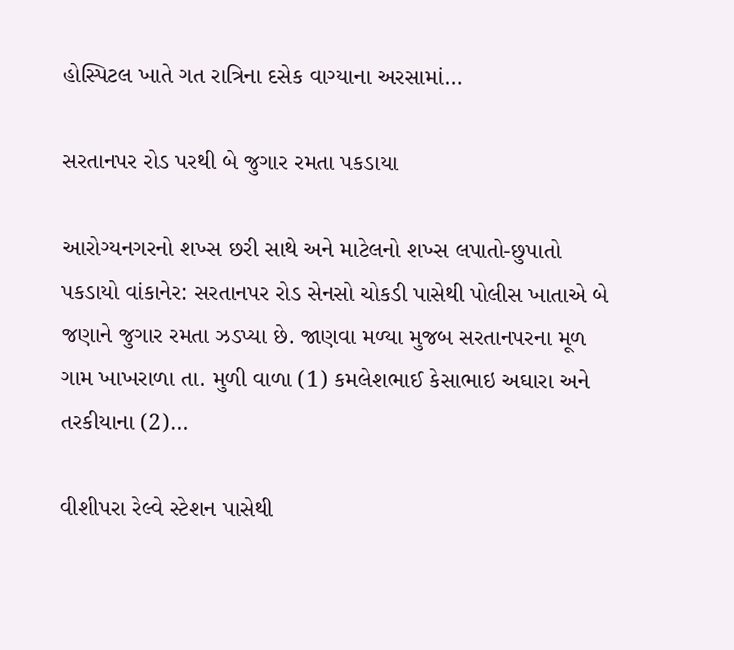હોસ્પિટલ ખાતે ગત રાત્રિના દસેક વાગ્યાના અરસામાં…

સરતાનપર રોડ પરથી બે જુગાર રમતા પકડાયા

આરોગ્યનગરનો શખ્સ છરી સાથે અને માટેલનો શખ્સ લપાતો-છુપાતો પકડાયો વાંકાનેર: સરતાનપર રોડ સેનસો ચોકડી પાસેથી પોલીસ ખાતાએ બે જણાને જુગાર રમતા ઝડપ્યા છે. જાણવા મળ્યા મુજબ સરતાનપરના મૂળ ગામ ખાખરાળા તા. મુળી વાળા (1) કમલેશભાઈ કેસાભાઇ અઘારા અને તરકીયાના (2)…

વીશીપરા રેલ્વે સ્ટેશન પાસેથી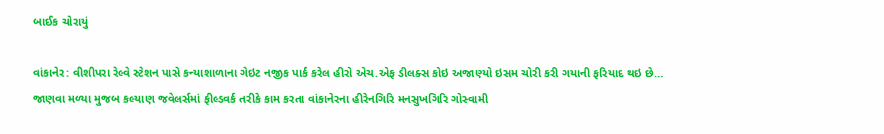બાઈક ચોરાયું

વાંકાનેર: વીશીપરા રેલ્વે સ્ટેશન પાસે કન્યાશાળાના ગેઇટ નજીક પાર્ક કરેલ હીરો એચ.એફ ડીલક્સ કોઇ અજાણ્યો ઇસમ ચોરી કરી ગયાની ફરિયાદ થઇ છે… જાણવા મળ્યા મુજબ કલ્યાણ જવેલર્સમાં ફીલ્ડવર્ક તરીકે કામ કરતા વાંકાનેરના હીરેનગિરિ મનસુખગિરિ ગોસ્વામી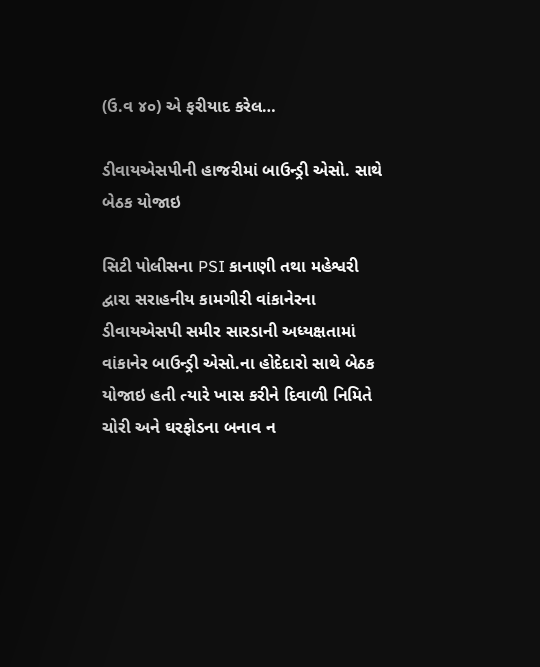(ઉ.વ ૪૦) એ ફરીયાદ કરેલ…

ડીવાયએસપીની હાજરીમાં બાઉન્ડ્રી એસો. સાથે બેઠક યોજાઇ

સિટી પોલીસના PSI કાનાણી તથા મહેશ્વરી દ્વારા સરાહનીય કામગીરી વાંકાનેરના ડીવાયએસપી સમીર સારડાની અધ્યક્ષતામાં વાંકાનેર બાઉન્ડ્રી એસો.ના હોદેદારો સાથે બેઠક યોજાઇ હતી ત્યારે ખાસ કરીને દિવાળી નિમિતે ચોરી અને ઘરફોડના બનાવ ન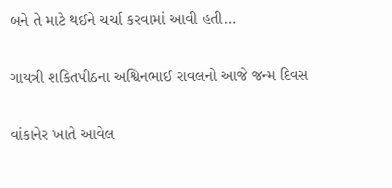બને તે માટે થઈને ચર્ચા કરવામાં આવી હતી…

ગાયત્રી શકિતપીઠના અશ્વિનભાઈ રાવલનો આજે જન્મ દિવસ

વાંકાનેર ખાતે આવેલ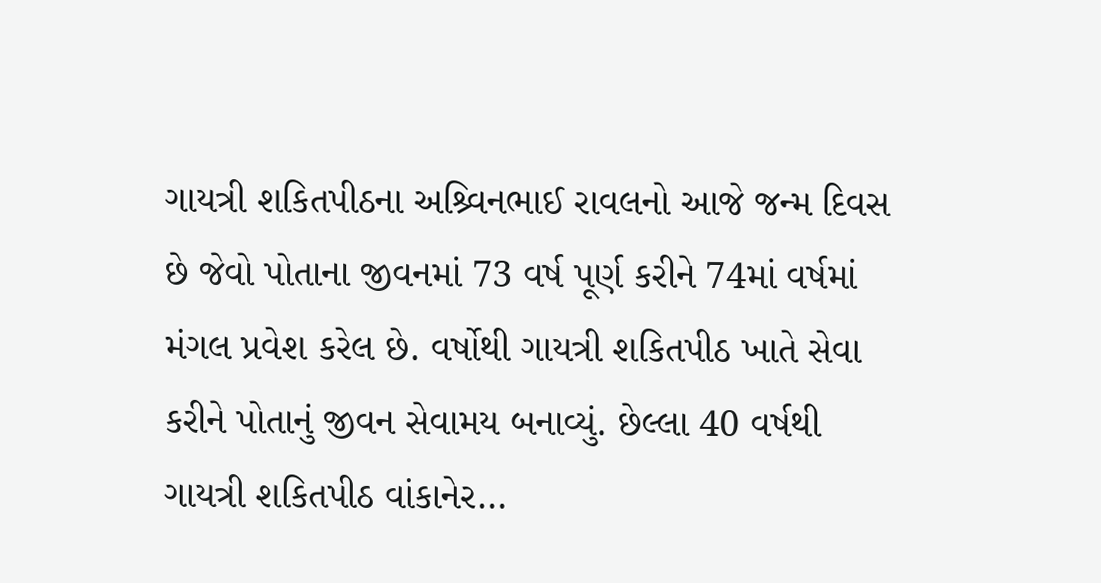ગાયત્રી શકિતપીઠના અશ્ર્વિનભાઈ રાવલનો આજે જન્મ દિવસ છે જેવો પોતાના જીવનમાં 73 વર્ષ પૂર્ણ કરીને 74માં વર્ષમાં મંગલ પ્રવેશ કરેલ છે. વર્ષોથી ગાયત્રી શકિતપીઠ ખાતે સેવા કરીને પોતાનું જીવન સેવામય બનાવ્યું. છેલ્લા 40 વર્ષથી ગાયત્રી શકિતપીઠ વાંકાનેર…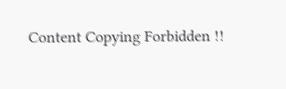Content Copying Forbidden !!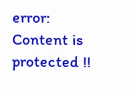error: Content is protected !!